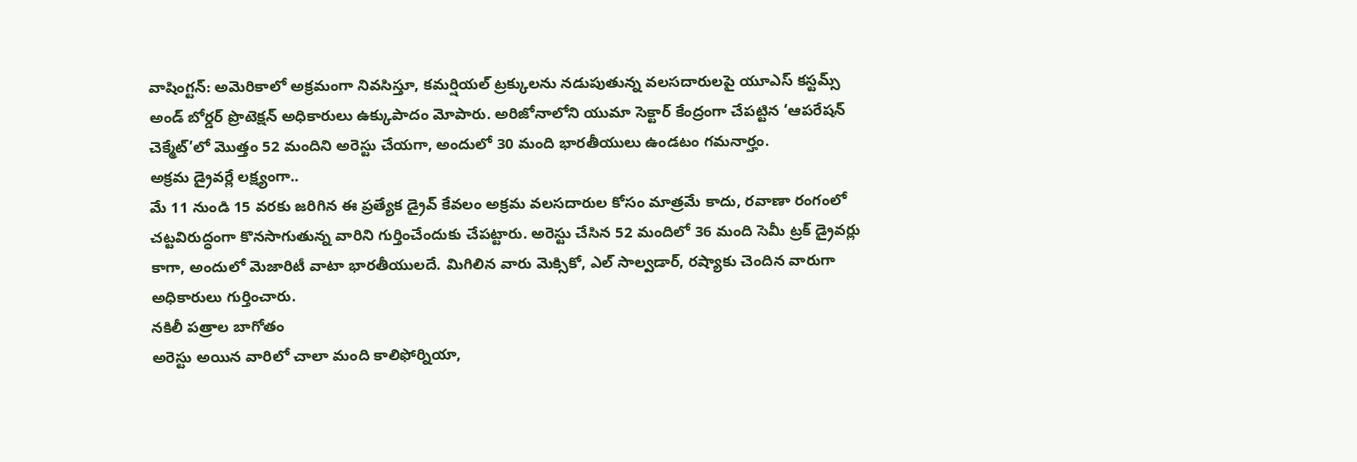వాషింగ్టన్: అమెరికాలో అక్రమంగా నివసిస్తూ, కమర్షియల్ ట్రక్కులను నడుపుతున్న వలసదారులపై యూఎస్ కస్టమ్స్ అండ్ బోర్డర్ ప్రొటెక్షన్ అధికారులు ఉక్కుపాదం మోపారు. అరిజోనాలోని యుమా సెక్టార్ కేంద్రంగా చేపట్టిన ‘ఆపరేషన్ చెక్మేట్’లో మొత్తం 52 మందిని అరెస్టు చేయగా, అందులో 30 మంది భారతీయులు ఉండటం గమనార్హం.
అక్రమ డ్రైవర్లే లక్ష్యంగా..
మే 11 నుండి 15 వరకు జరిగిన ఈ ప్రత్యేక డ్రైవ్ కేవలం అక్రమ వలసదారుల కోసం మాత్రమే కాదు, రవాణా రంగంలో చట్టవిరుద్ధంగా కొనసాగుతున్న వారిని గుర్తించేందుకు చేపట్టారు. అరెస్టు చేసిన 52 మందిలో 36 మంది సెమీ ట్రక్ డ్రైవర్లు కాగా, అందులో మెజారిటీ వాటా భారతీయులదే. మిగిలిన వారు మెక్సికో, ఎల్ సాల్వడార్, రష్యాకు చెందిన వారుగా అధికారులు గుర్తించారు.
నకిలీ పత్రాల బాగోతం
అరెస్టు అయిన వారిలో చాలా మంది కాలిఫోర్నియా,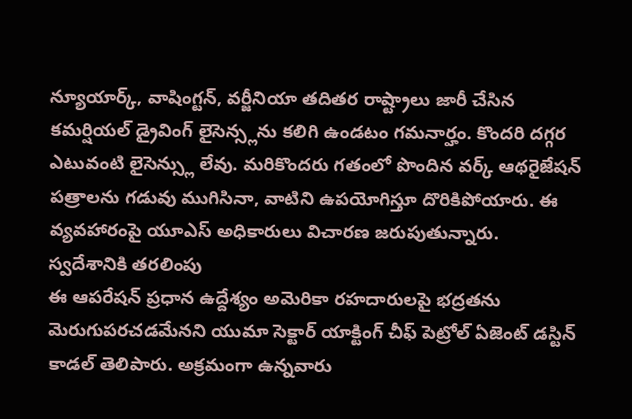న్యూయార్క్, వాషింగ్టన్, వర్జీనియా తదితర రాష్ట్రాలు జారీ చేసిన కమర్షియల్ డ్రైవింగ్ లైసెన్స్లను కలిగి ఉండటం గమనార్హం. కొందరి దగ్గర ఎటువంటి లైసెన్స్లు లేవు. మరికొందరు గతంలో పొందిన వర్క్ ఆథరైజేషన్ పత్రాలను గడువు ముగిసినా, వాటిని ఉపయోగిస్తూ దొరికిపోయారు. ఈ వ్యవహారంపై యూఎస్ అధికారులు విచారణ జరుపుతున్నారు.
స్వదేశానికి తరలింపు
ఈ ఆపరేషన్ ప్రధాన ఉద్దేశ్యం అమెరికా రహదారులపై భద్రతను మెరుగుపరచడమేనని యుమా సెక్టార్ యాక్టింగ్ చీఫ్ పెట్రోల్ ఏజెంట్ డస్టిన్ కాడల్ తెలిపారు. అక్రమంగా ఉన్నవారు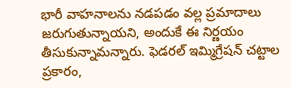భారీ వాహనాలను నడపడం వల్ల ప్రమాదాలు జరుగుతున్నాయని, అందుకే ఈ నిర్ణయం తీసుకున్నామన్నారు. ఫెడరల్ ఇమ్మిగ్రేషన్ చట్టాల ప్రకారం,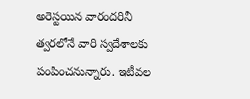అరెస్టయిన వారందరినీ త్వరలోనే వారి స్వదేశాలకు పంపించనున్నారు. ఇటీవల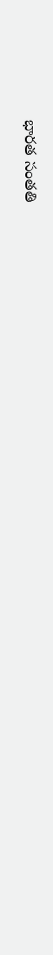భారత సంతతి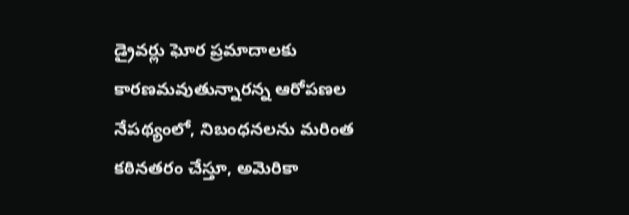డ్రైవర్లు ఘోర ప్రమాదాలకు కారణమవుతున్నారన్న ఆరోపణల నేపథ్యంలో, నిబంధనలను మరింత కఠినతరం చేస్తూ, అమెరికా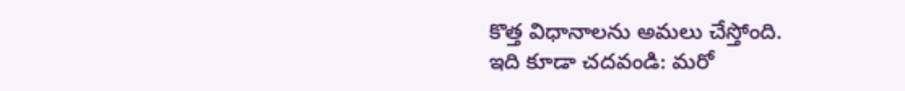కొత్త విధానాలను అమలు చేస్తోంది.
ఇది కూడా చదవండి: మరో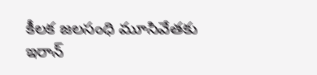కీలక జలసంధి మూసివేతకు ఇరాన్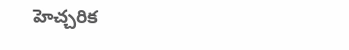హెచ్చరిక